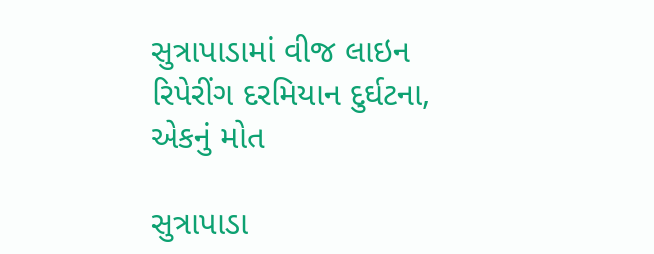સુત્રાપાડામાં વીજ લાઇન રિપેરીંગ દરમિયાન દુર્ઘટના, એકનું મોત

સુત્રાપાડા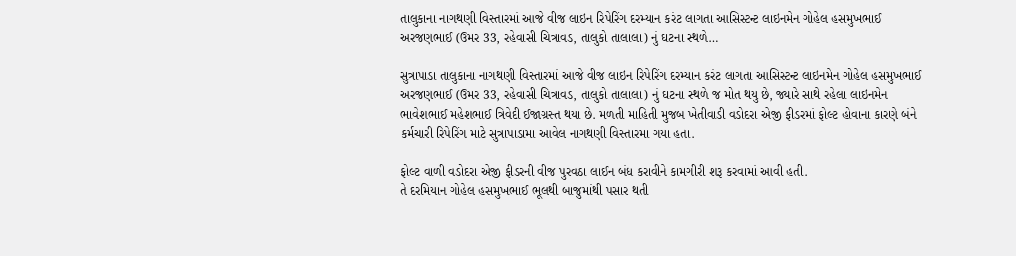તાલુકાના નાગથણી વિસ્તારમાં આજે વીજ લાઇન રિપેરિંગ દરમ્યાન કરંટ લાગતા આસિસ્ટન્ટ લાઇનમેન ગોહેલ હસમુખભાઈ અરજણભાઈ (ઉમર 33, રહેવાસી ચિત્રાવડ, તાલુકો તાલાલા) નું ઘટના સ્થળે…

સુત્રાપાડા તાલુકાના નાગથણી વિસ્તારમાં આજે વીજ લાઇન રિપેરિંગ દરમ્યાન કરંટ લાગતા આસિસ્ટન્ટ લાઇનમેન ગોહેલ હસમુખભાઈ અરજણભાઈ (ઉમર 33, રહેવાસી ચિત્રાવડ, તાલુકો તાલાલા) નું ઘટના સ્થળે જ મોત થયુ છે, જ્યારે સાથે રહેલા લાઇનમેન ભાવેશભાઈ મહેશભાઈ ત્રિવેદી ઈજાગ્રસ્ત થયા છે. મળતી માહિતી મુજબ ખેતીવાડી વડોદરા એજી ફીડરમાં ફોલ્ટ હોવાના કારણે બંને કર્મચારી રિપેરિંગ માટે સુત્રાપાડામા આવેલ નાગથણી વિસ્તારમા ગયા હતા.

ફોલ્ટ વાળી વડોદરા એજી ફીડરની વીજ પુરવઠા લાઈન બંધ કરાવીને કામગીરી શરૂ કરવામાં આવી હતી.
તે દરમિયાન ગોહેલ હસમુખભાઈ ભૂલથી બાજુમાંથી પસાર થતી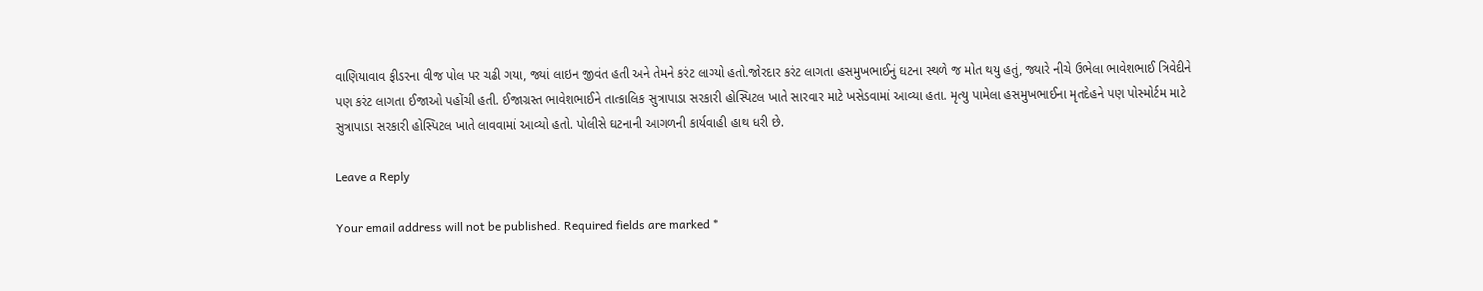વાણિયાવાવ ફીડરના વીજ પોલ પર ચઢી ગયા, જ્યાં લાઇન જીવંત હતી અને તેમને કરંટ લાગ્યો હતો.જોરદાર કરંટ લાગતા હસમુખભાઈનું ઘટના સ્થળે જ મોત થયુ હતું, જ્યારે નીચે ઉભેલા ભાવેશભાઈ ત્રિવેદીને પણ કરંટ લાગતા ઈજાઓ પહોંચી હતી. ઈજાગ્રસ્ત ભાવેશભાઈને તાત્કાલિક સુત્રાપાડા સરકારી હોસ્પિટલ ખાતે સારવાર માટે ખસેડવામાં આવ્યા હતા. મૃત્યુ પામેલા હસમુખભાઈના મૃતદેહને પણ પોસ્મોર્ટમ માટે સુત્રાપાડા સરકારી હોસ્પિટલ ખાતે લાવવામાં આવ્યો હતો. પોલીસે ઘટનાની આગળની કાર્યવાહી હાથ ધરી છે.

Leave a Reply

Your email address will not be published. Required fields are marked *